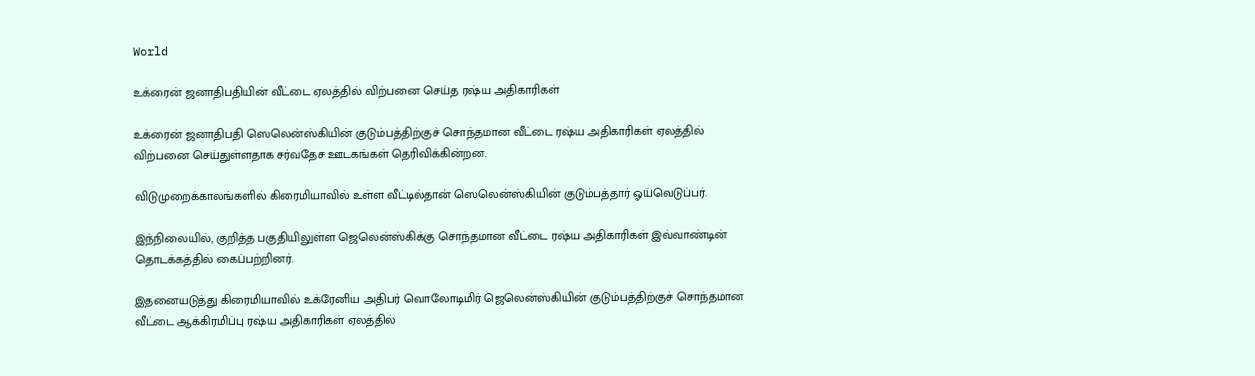World

உக்ரைன் ஜனாதிபதியின் வீட்டை ஏலத்தில் விற்பனை செய்த ரஷ்ய அதிகாரிகள்

உக்ரைன் ஜனாதிபதி ஸெலென்ஸ்கியின் குடும்பத்திற்குச் சொந்தமான வீட்டை ரஷ்ய அதிகாரிகள் ஏலத்தில் விற்பனை செய்துள்ளதாக சர்வதேச ஊடகங்கள் தெரிவிக்கின்றன.

விடுமுறைக்காலங்களில் கிரைமியாவில் உள்ள வீட்டில்தான் ஸெலென்ஸ்கியின் குடும்பத்தார் ஓய்வெடுப்பர்.

இந்நிலையில், குறித்த பகுதியிலுள்ள ஜெலென்ஸ்கிக்கு சொந்தமான வீட்டை ரஷ்ய அதிகாரிகள் இவ்வாண்டின் தொடக்கத்தில் கைப்பற்றினர்.

இதனையடுத்து கிரைமியாவில் உக்ரேனிய அதிபர் வொலோடிமிர் ஜெலென்ஸ்கியின் குடும்பத்திற்குச் சொந்தமான வீட்டை ஆக்கிரமிப்பு ரஷ்ய அதிகாரிகள் ஏலத்தில்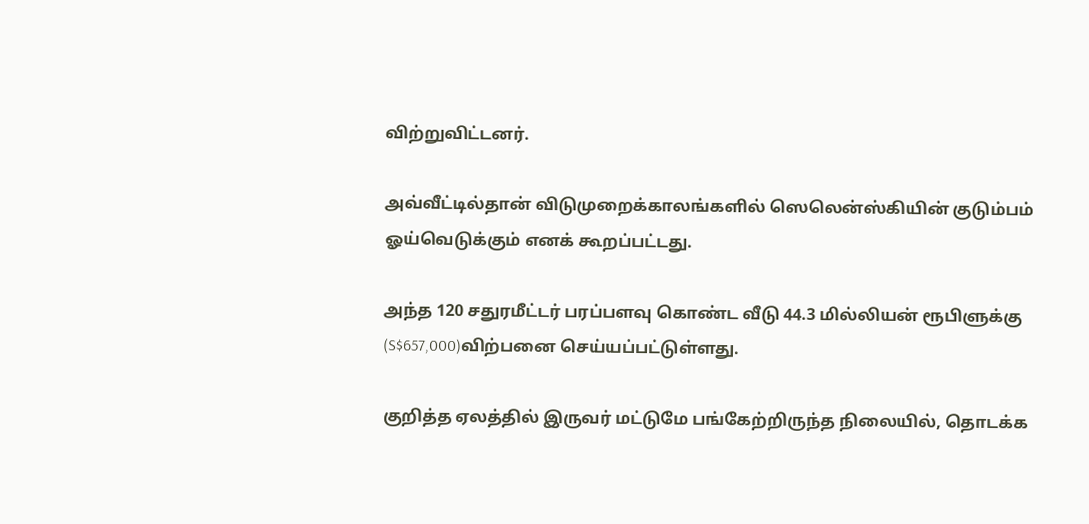விற்றுவிட்டனர்.

அவ்வீட்டில்தான் விடுமுறைக்காலங்களில் ஸெலென்ஸ்கியின் குடும்பம் ஓய்வெடுக்கும் எனக் கூறப்பட்டது.

அந்த 120 சதுரமீட்டர் பரப்பளவு கொண்ட வீடு 44.3 மில்லியன் ரூபிளுக்கு (S$657,000)விற்பனை செய்யப்பட்டுள்ளது.

குறித்த ஏலத்தில் இருவர் மட்டுமே பங்கேற்றிருந்த நிலையில், தொடக்க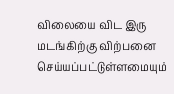விலையை விட இரு மடங்கிற்கு விற்பனை செய்யப்பட்டுள்ளமையும்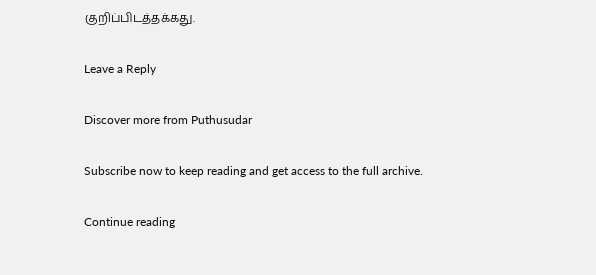குறிப்பிடத்தக்கது.

Leave a Reply

Discover more from Puthusudar

Subscribe now to keep reading and get access to the full archive.

Continue reading